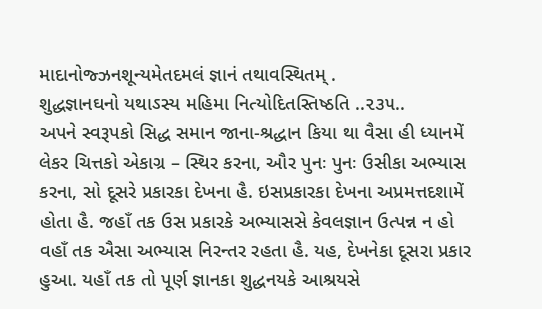માદાનોજ્ઝનશૂન્યમેતદમલં જ્ઞાનં તથાવસ્થિતમ્ .
શુદ્ધજ્ઞાનઘનો યથાઽસ્ય મહિમા નિત્યોદિતસ્તિષ્ઠતિ ..૨૩૫..
અપને સ્વરૂપકો સિદ્ધ સમાન જાના-શ્રદ્ધાન કિયા થા વૈસા હી ધ્યાનમેં લેકર ચિત્તકો એકાગ્ર – સ્થિર કરના, ઔર પુનઃ પુનઃ ઉસીકા અભ્યાસ કરના, સો દૂસરે પ્રકારકા દેખના હૈ. ઇસપ્રકારકા દેખના અપ્રમત્તદશામેં હોતા હૈ. જહાઁ તક ઉસ પ્રકારકે અભ્યાસસે કેવલજ્ઞાન ઉત્પન્ન ન હો વહાઁ તક ઐસા અભ્યાસ નિરન્તર રહતા હૈ. યહ, દેખનેકા દૂસરા પ્રકાર હુઆ. યહાઁ તક તો પૂર્ણ જ્ઞાનકા શુદ્ધનયકે આશ્રયસે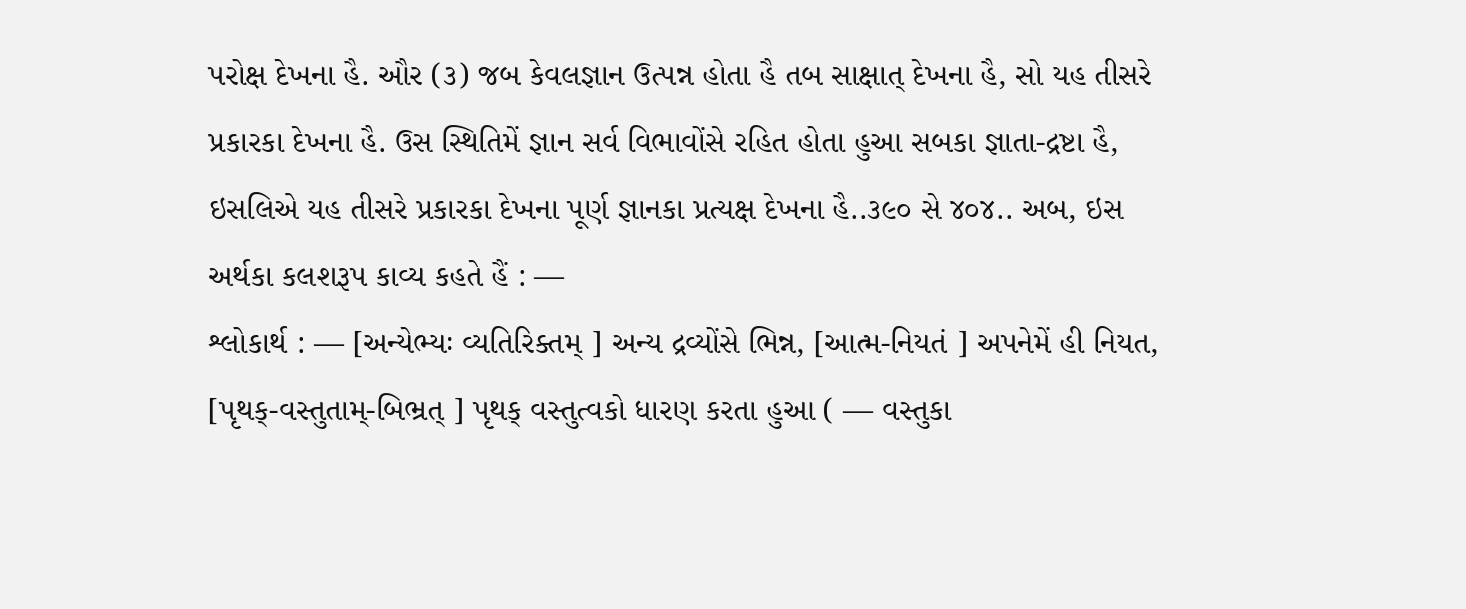પરોક્ષ દેખના હૈ. ઔર (૩) જબ કેવલજ્ઞાન ઉત્પન્ન હોતા હૈ તબ સાક્ષાત્ દેખના હૈ, સો યહ તીસરે પ્રકારકા દેખના હૈ. ઉસ સ્થિતિમેં જ્ઞાન સર્વ વિભાવોંસે રહિત હોતા હુઆ સબકા જ્ઞાતા-દ્રષ્ટા હૈ, ઇસલિએ યહ તીસરે પ્રકારકા દેખના પૂર્ણ જ્ઞાનકા પ્રત્યક્ષ દેખના હૈ..૩૯૦ સે ૪૦૪.. અબ, ઇસ અર્થકા કલશરૂપ કાવ્ય કહતે હૈં : —
શ્લોકાર્થ : — [અન્યેભ્યઃ વ્યતિરિક્તમ્ ] અન્ય દ્રવ્યોંસે ભિન્ન, [આત્મ-નિયતં ] અપનેમેં હી નિયત, [પૃથક્-વસ્તુતામ્-બિભ્રત્ ] પૃથક્ વસ્તુત્વકો ધારણ કરતા હુઆ ( — વસ્તુકા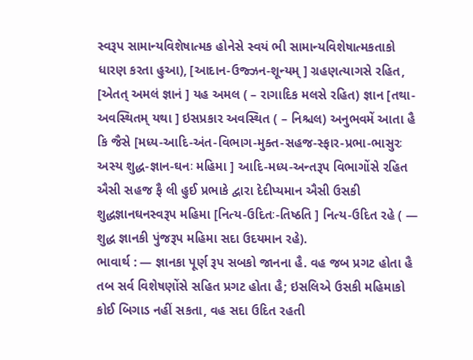સ્વરૂપ સામાન્યવિશેષાત્મક હોનેસે સ્વયં ભી સામાન્યવિશેષાત્મકતાકો ધારણ કરતા હુઆ), [આદાન-ઉજ્ઝન-શૂન્યમ્ ] ગ્રહણત્યાગસે રહિત, [એતત્ અમલં જ્ઞાનં ] યહ અમલ ( – રાગાદિક મલસે રહિત) જ્ઞાન [તથા-અવસ્થિતમ્ યથા ] ઇસપ્રકાર અવસ્થિત ( – નિશ્ચલ) અનુભવમેં આતા હૈ કિ જૈસે [મધ્ય-આદિ-અંત-વિભાગ-મુક્ત-સહજ-સ્ફાર-પ્રભા-ભાસુરઃ અસ્ય શુદ્ધ-જ્ઞાન-ઘનઃ મહિમા ] આદિ-મધ્ય-અન્તરૂપ વિભાગોંસે રહિત ઐસી સહજ ફૈ લી હુઈ પ્રભાકે દ્વારા દેદીપ્યમાન ઐસી ઉસકી શુદ્ધજ્ઞાનઘનસ્વરૂપ મહિમા [નિત્ય-ઉદિતઃ-તિષ્ઠતિ ] નિત્ય-ઉદિત રહે ( — શુદ્ધ જ્ઞાનકી પુંજરૂપ મહિમા સદા ઉદયમાન રહે).
ભાવાર્થ : — જ્ઞાનકા પૂર્ણ રૂપ સબકો જાનના હૈ. વહ જબ પ્રગટ હોતા હૈ તબ સર્વ વિશેષણોંસે સહિત પ્રગટ હોતા હૈ; ઇસલિએ ઉસકી મહિમાકો કોઈ બિગાડ નહીં સકતા, વહ સદા ઉદિત રહતી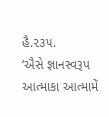હૈ.૨૩૫.
‘ઐસે જ્ઞાનસ્વરૂપ આત્માકા આત્મામેં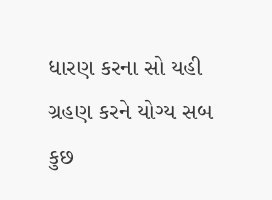ધારણ કરના સો યહી ગ્રહણ કરને યોગ્ય સબ કુછ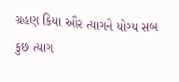ગ્રહણ કિયા ઔર ત્યાગને યોગ્ય સબ કુછ ત્યાગ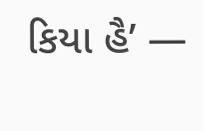કિયા હૈ’ —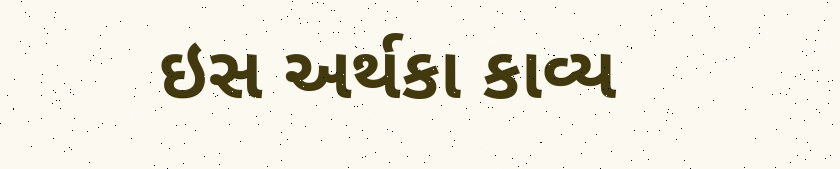ઇસ અર્થકા કાવ્ય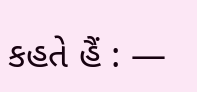કહતે હૈં : —